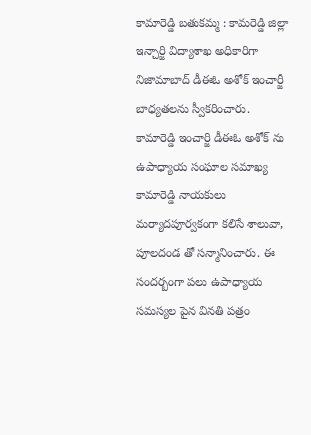కామారెడ్డి బతుకమ్మ : కామరెడ్డి జిల్లా ఇన్చార్జి విద్యాశాఖ అధికారిగా నిజామాబాద్ డీఈఓ అశోక్ ఇంచార్జీ బాధ్యతలను స్వీకరించారు. కామారెడ్డి ఇంచార్జి డీఈఓ అశోక్ ను ఉపాధ్యాయ సంఘాల సమాఖ్య కామారెడ్డి నాయకులు మర్యాదపూర్వకంగా కలిసే శాలువా, పూలదండ తో సన్మానించారు. ఈ సందర్బంగా పలు ఉపాధ్యాయ సమస్యల పైన వినతి పత్రం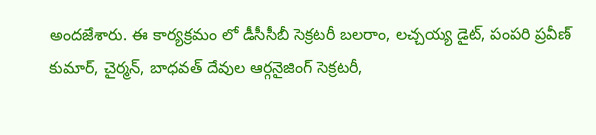అందజేశారు. ఈ కార్యక్రమం లో డీసీసీబీ సెక్రటరీ బలరాం, లచ్చయ్య డైట్, పంపరి ప్రవీణ్ కుమార్, చైర్మన్, బాధవత్ దేవుల ఆర్గనైజింగ్ సెక్రటరీ,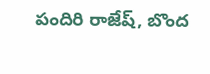పందిరి రాజేష్, బొంద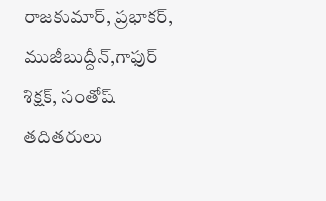రాజకుమార్, ప్రభాకర్, ముజీబుద్దీన్,గాఫుర్ శిక్షక్, సంతోష్ తదితరులు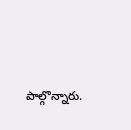పాల్గొన్నారు.